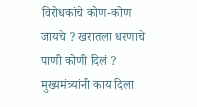विरोधकांचे कोण-कोण जायचे ? खरातला धरणाचे पाणी कोणी दिलं ? मुख्यमंत्र्यांनी काय दिला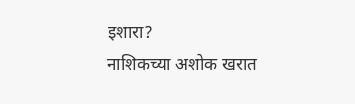इशारा?
नाशिकच्या अशोक खरात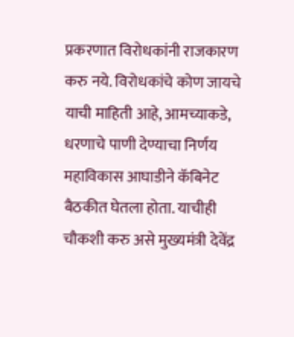प्रकरणात विरोधकांनी राजकारण करु नये. विरोधकांचे कोण जायचे याची माहिती आहे, आमच्याकडे, धरणाचे पाणी देण्याचा निर्णय महाविकास आघाडीने कॅबिनेट बैठकीत घेतला होता. याचीही चौकशी करु असे मुख्यमंत्री देवेंद्र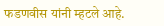फडणवीस यांनी म्हटले आहे.